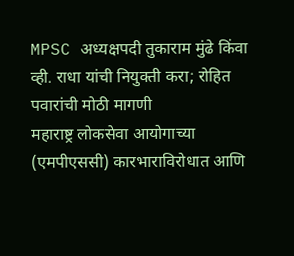MPSC अध्यक्षपदी तुकाराम मुंढे किंवा व्ही. राधा यांची नियुक्ती करा; रोहित पवारांची मोठी मागणी
महाराष्ट्र लोकसेवा आयोगाच्या (एमपीएससी) कारभाराविरोधात आणि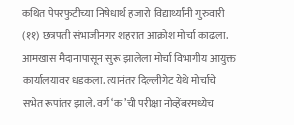कथित पेपरफुटीच्या निषेधार्थ हजारो विद्यार्थ्यांनी गुरुवारी (११) छत्रपती संभाजीनगर शहरात आक्रोश मोर्चा काढला. आमखास मैदानापासून सुरू झालेला मोर्चा विभागीय आयुक्त कार्यालयावर धडकला. त्यानंतर दिल्लीगेट येथे मोर्चाचे सभेत रूपांतर झाले. वर्ग ‘क’ची परीक्षा नोव्हेंबरमध्येच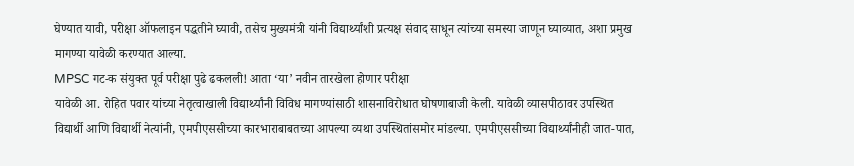घेण्यात यावी, परीक्षा ऑफलाइन पद्धतीने घ्यावी, तसेच मुख्यमंत्री यांनी विद्यार्थ्यांशी प्रत्यक्ष संवाद साधून त्यांच्या समस्या जाणून घ्याव्यात, अशा प्रमुख मागण्या यावेळी करण्यात आल्या.
MPSC गट-क संयुक्त पूर्व परीक्षा पुढे ढकलली! आता ‘या’ नवीन तारखेला होणार परीक्षा
यावेळी आ. रोहित पवार यांच्या नेतृत्वाखाली विद्यार्थ्यांनी विविध मागण्यांसाठी शासनाविरोधात घोषणाबाजी केली. यावेळी व्यासपीठावर उपस्थित विद्यार्थी आणि विद्यार्थी नेत्यांनी, एमपीएससीच्या कारभाराबाबतच्या आपल्या व्यथा उपस्थितांसमोर मांडल्या. एमपीएससीच्या विद्यार्थ्यांनीही जात-पात,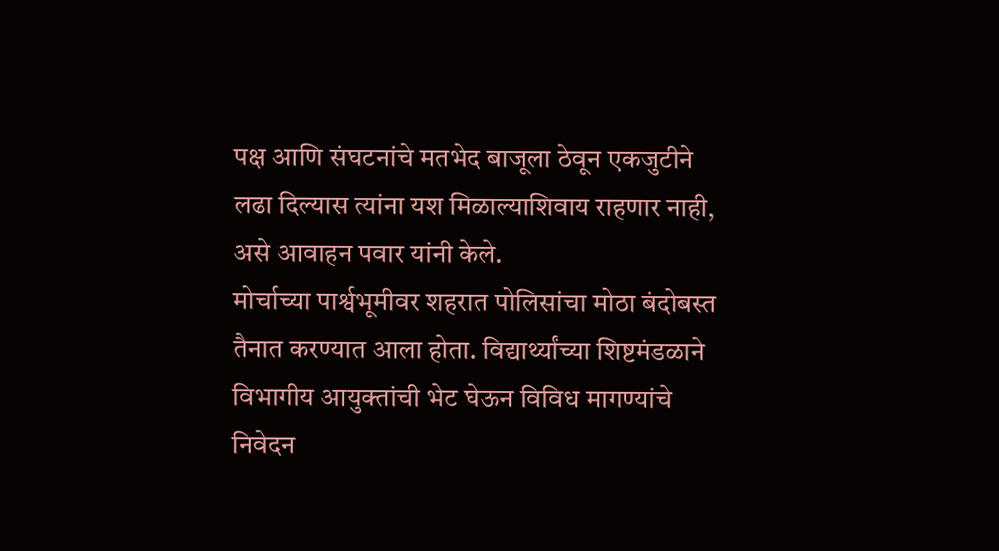पक्ष आणि संघटनांचे मतभेद बाजूला ठेवून एकजुटीने लढा दिल्यास त्यांना यश मिळाल्याशिवाय राहणार नाही, असे आवाहन पवार यांनी केले.
मोर्चाच्या पार्श्वभूमीवर शहरात पोलिसांचा मोठा बंदोबस्त तैनात करण्यात आला होता. विद्यार्थ्यांच्या शिष्टमंडळाने विभागीय आयुक्तांची भेट घेऊन विविध मागण्यांचे निवेदन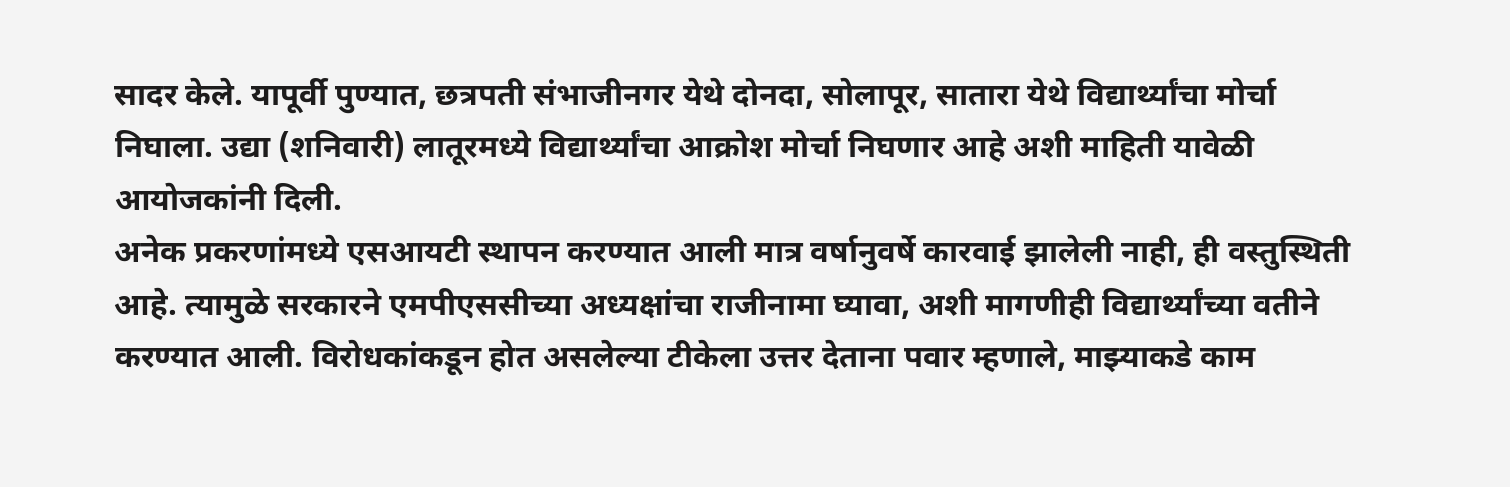सादर केले. यापूर्वी पुण्यात, छत्रपती संभाजीनगर येथे दोनदा, सोलापूर, सातारा येथे विद्यार्थ्यांचा मोर्चा निघाला. उद्या (शनिवारी) लातूरमध्ये विद्यार्थ्यांचा आक्रोश मोर्चा निघणार आहे अशी माहिती यावेळी आयोजकांनी दिली.
अनेक प्रकरणांमध्ये एसआयटी स्थापन करण्यात आली मात्र वर्षानुवर्षे कारवाई झालेली नाही, ही वस्तुस्थिती आहे. त्यामुळे सरकारने एमपीएससीच्या अध्यक्षांचा राजीनामा घ्यावा, अशी मागणीही विद्यार्थ्यांच्या वतीने करण्यात आली. विरोधकांकडून होत असलेल्या टीकेला उत्तर देताना पवार म्हणाले, माझ्याकडे काम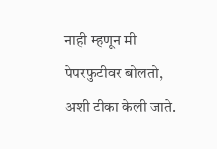नाही म्हणून मी पेपरफुटीवर बोलतो, अशी टीका केली जाते.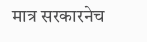मात्र सरकारनेच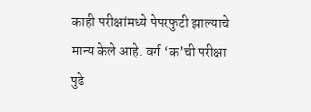काही परीक्षांमध्ये पेपरफुटी झाल्याचे मान्य केले आहे. वर्ग ‘क’ची परीक्षा पुढे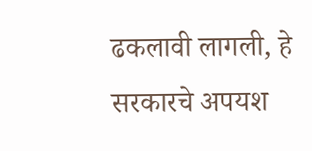ढकलावी लागली, हे सरकारचे अपयश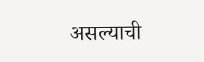असल्याची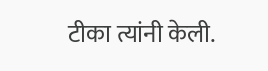टीका त्यांनी केली.